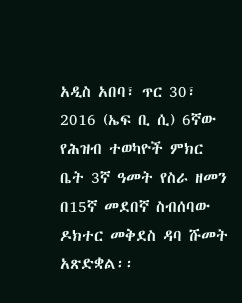አዲስ አበባ፣ ጥር 30፣ 2016 (ኤፍ ቢ ሲ) 6ኛው የሕዝብ ተወካዮች ምክር ቤት 3ኛ ዓመት የስራ ዘመን በ15ኛ መደበኛ ስብሰባው ዶክተር መቅደስ ዳባ ሹመት አጽድቋል፡፡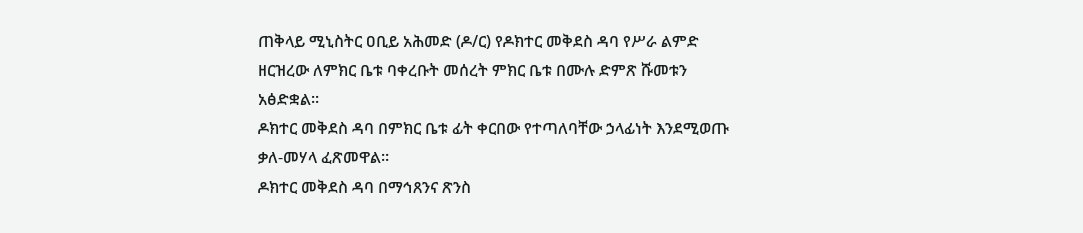ጠቅላይ ሚኒስትር ዐቢይ አሕመድ (ዶ/ር) የዶክተር መቅደስ ዳባ የሥራ ልምድ ዘርዝረው ለምክር ቤቱ ባቀረቡት መሰረት ምክር ቤቱ በሙሉ ድምጽ ሹመቱን አፅድቋል፡፡
ዶክተር መቅደስ ዳባ በምክር ቤቱ ፊት ቀርበው የተጣለባቸው ኃላፊነት እንደሚወጡ ቃለ-መሃላ ፈጽመዋል።
ዶክተር መቅደስ ዳባ በማኅጸንና ጽንስ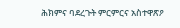ሕክምና ባደረጉት ምርምርና አስተዋጽዖ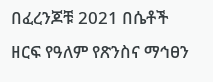በፈረንጆቹ 2021 በሴቶች ዘርፍ የዓለም የጽንስና ማኅፀን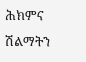ሕክምና ሽልማትን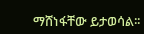ማሸነፋቸው ይታወሳል፡፡